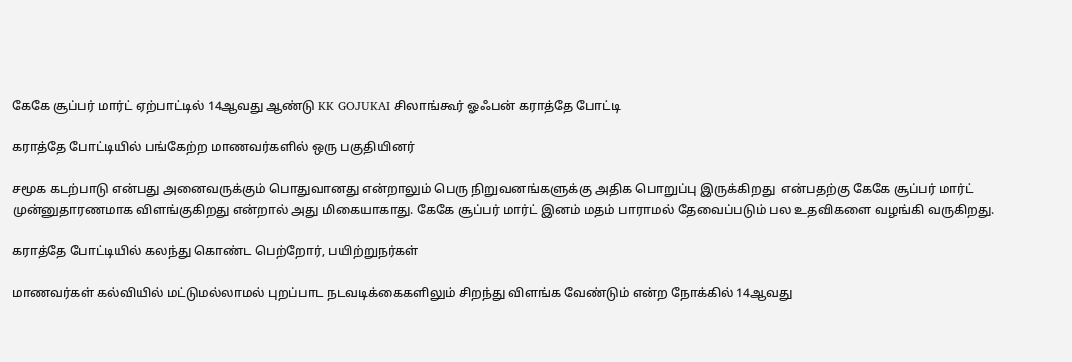கேகே சூப்பர் மார்ட் ஏற்பாட்டில் 14ஆவது ஆண்டு KK GOJUKAI சிலாங்கூர் ஓஃபன் கராத்தே போட்டி

கராத்தே போட்டியில் பங்கேற்ற மாணவர்களில் ஒரு பகுதியினர்

சமூக கடற்பாடு என்பது அனைவருக்கும் பொதுவானது என்றாலும் பெரு நிறுவனங்களுக்கு அதிக பொறுப்பு இருக்கிறது  என்பதற்கு கேகே சூப்பர் மார்ட் முன்னுதாரணமாக விளங்குகிறது என்றால் அது மிகையாகாது. கேகே சூப்பர் மார்ட் இனம் மதம் பாராமல் தேவைப்படும் பல உதவிகளை வழங்கி வருகிறது.

கராத்தே போட்டியில் கலந்து கொண்ட பெற்றோர், பயிற்றுநர்கள்

மாணவர்கள் கல்வியில் மட்டுமல்லாமல் புறப்பாட நடவடிக்கைகளிலும் சிறந்து விளங்க வேண்டும் என்ற நோக்கில் 14ஆவது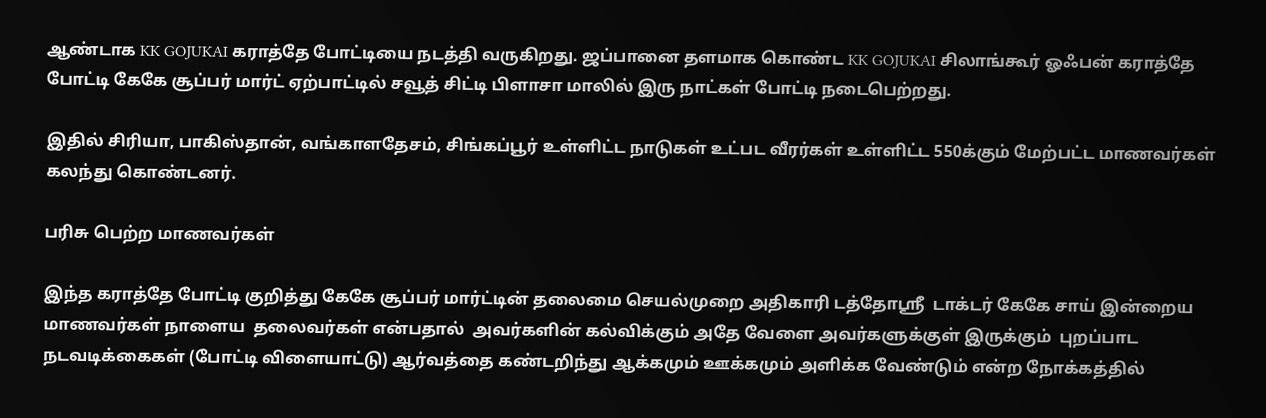ஆண்டாக KK GOJUKAI கராத்தே போட்டியை நடத்தி வருகிறது. ஜப்பானை தளமாக கொண்ட KK GOJUKAI சிலாங்கூர் ஓஃபன் கராத்தே போட்டி கேகே சூப்பர் மார்ட் ஏற்பாட்டில் சவூத் சிட்டி பிளாசா மாலில் இரு நாட்கள் போட்டி நடைபெற்றது.

இதில் சிரியா, பாகிஸ்தான், வங்காளதேசம், சிங்கப்பூர் உள்ளிட்ட நாடுகள் உட்பட வீரர்கள் உள்ளிட்ட 550க்கும் மேற்பட்ட மாணவர்கள் கலந்து கொண்டனர்.

பரிசு பெற்ற மாணவர்கள்

இந்த கராத்தே போட்டி குறித்து கேகே சூப்பர் மார்ட்டின் தலைமை செயல்முறை அதிகாரி டத்தோஶ்ரீ  டாக்டர் கேகே சாய் இன்றைய மாணவர்கள் நாளைய  தலைவர்கள் என்பதால்  அவர்களின் கல்விக்கும் அதே வேளை அவர்களுக்குள் இருக்கும்  புறப்பாட நடவடிக்கைகள் (போட்டி விளையாட்டு) ஆர்வத்தை கண்டறிந்து ஆக்கமும் ஊக்கமும் அளிக்க வேண்டும் என்ற நோக்கத்தில்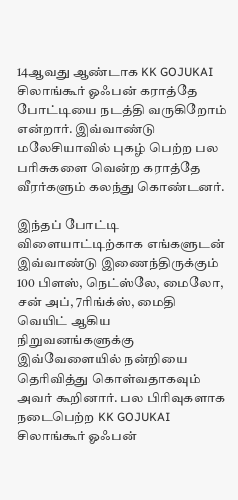14ஆவது ஆண்டாக KK GOJUKAI சிலாங்கூர் ஓஃபன் கராத்தே போட்டியை நடத்தி வருகிறோம் என்றார். இவ்வாண்டு மலேசியாவில் புகழ் பெற்ற பல பரிசுகளை வென்ற கராத்தே வீரர்களும் கலந்து கொண்டனர்.

இந்தப் போட்டி விளையாட்டிற்காக எங்களுடன்  இவ்வாண்டு இணைந்திருக்கும் 100 பிளஸ், நெட்ஸ்லே, மைலோ, சன் அப், 7ரிங்க்ஸ், மைதி வெயிட் ஆகிய நிறுவனங்களுக்கு இவ்வேளையில் நன்றியை தெரிவித்து கொள்வதாகவும் அவர் கூறினார். பல பிரிவுகளாக நடைபெற்ற KK GOJUKAI சிலாங்கூர் ஓஃபன்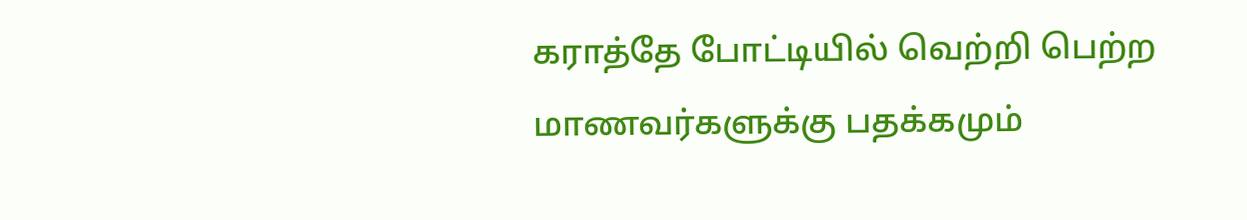கராத்தே போட்டியில் வெற்றி பெற்ற மாணவர்களுக்கு பதக்கமும்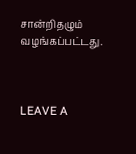சான்றிதழும் வழங்கப்பட்டது.



LEAVE A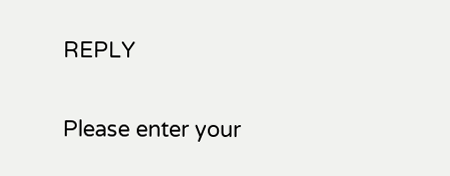REPLY

Please enter your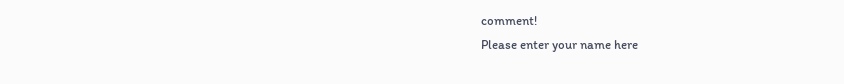comment!
Please enter your name here